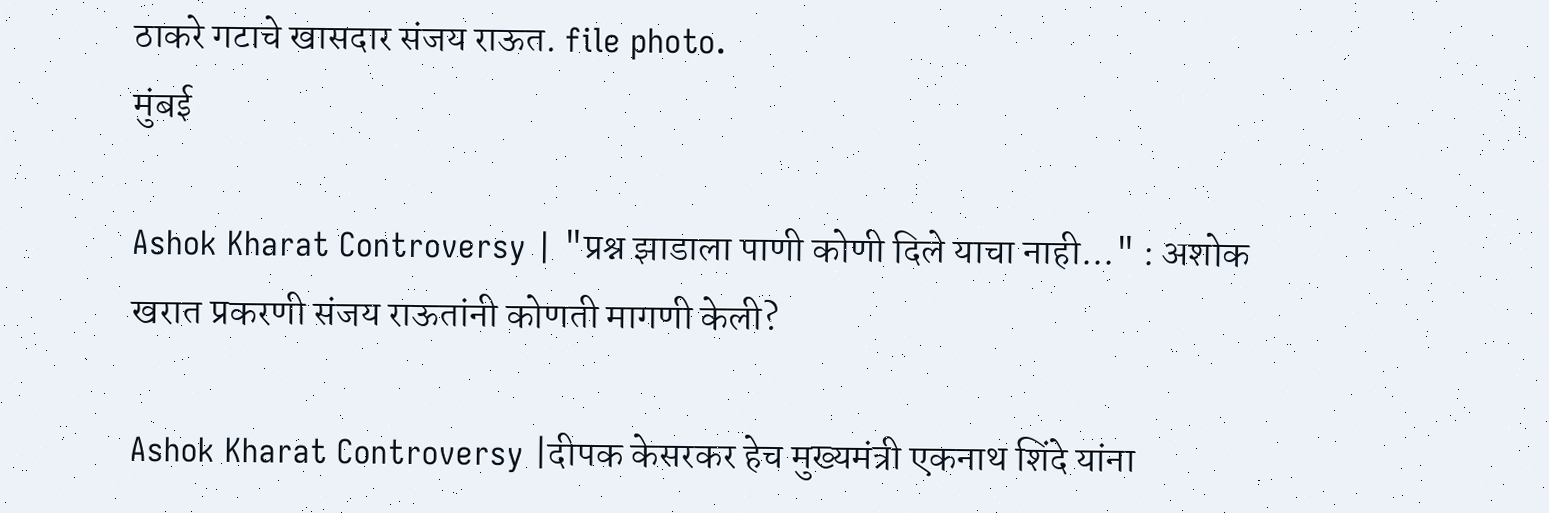ठाकरे गटाचे खासदार संजय राऊत. file photo.
मुंबई

Ashok Kharat Controversy | "प्रश्न झाडाला पाणी कोणी दिले याचा नाही..." : अशोक खरात प्रकरणी संजय राऊतांनी कोणती मागणी केली?

Ashok Kharat Controversy |दीपक केसरकर हेच मुख्यमंत्री एकनाथ शिंदे यांना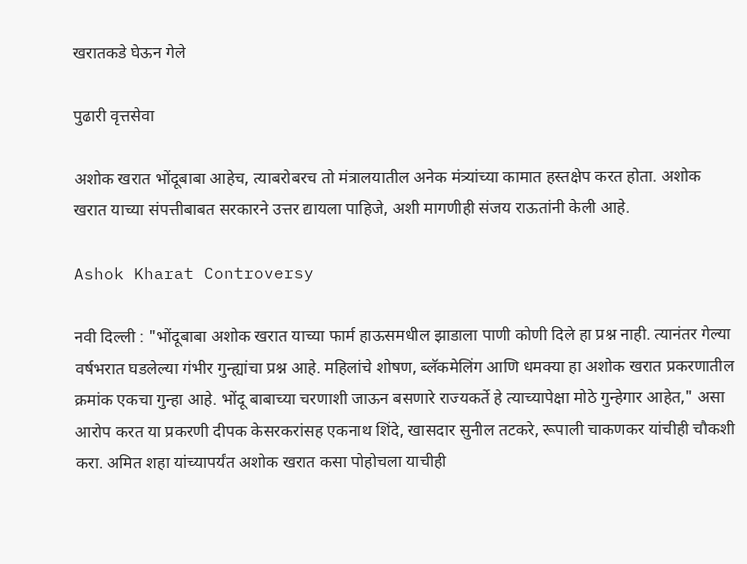खरातकडे घेऊन गेले

पुढारी वृत्तसेवा

अशोक खरात भोंदूबाबा आहेच, त्याबरोबरच तो मंत्रालयातील अनेक मंत्र्यांच्या कामात हस्तक्षेप करत होता. अशोक खरात याच्या संपत्तीबाबत सरकारने उत्तर द्यायला पाहिजे, अशी मागणीही संजय राऊतांनी केली आहे.

Ashok Kharat Controversy

नवी दिल्ली : "भोंदूबाबा अशोक खरात याच्या फार्म हाऊसमधील झाडाला पाणी कोणी दिले हा प्रश्न नाही. त्यानंतर गेल्या वर्षभरात घडलेल्या गंभीर गुन्ह्यांचा प्रश्न आहे. महिलांचे शोषण, ब्लॅकमेलिंग आणि धमक्या हा अशोक खरात प्रकरणातील क्रमांक एकचा गुन्हा आहे. भोंदू बाबाच्या चरणाशी जाऊन बसणारे राज्यकर्ते हे त्याच्यापेक्षा मोठे गुन्हेगार आहेत," असा आरोप करत या प्रकरणी दीपक केसरकरांसह एकनाथ शिंदे, खासदार सुनील तटकरे, रूपाली चाकणकर यांचीही चौकशी करा. अमित शहा यांच्यापर्यंत अशोक खरात कसा पोहोचला याचीही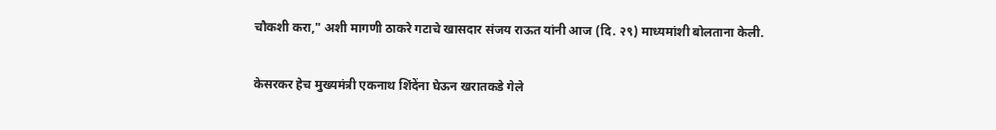चौकशी करा," अशी मागणी ठाकरे गटाचे खासदार संजय राऊत यांनी आज (दि. २९) माध्यमांशी बोलताना केली.

केसरकर हेच मुख्यमंत्री एकनाथ शिंदेंना घेऊन खरातकडे गेले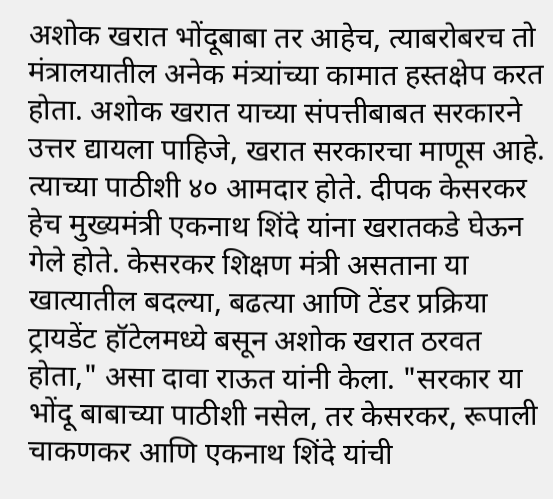अशोक खरात भोंदूबाबा तर आहेच, त्याबरोबरच तो मंत्रालयातील अनेक मंत्र्यांच्या कामात हस्तक्षेप करत होता. अशोक खरात याच्या संपत्तीबाबत सरकारने उत्तर द्यायला पाहिजे, खरात सरकारचा माणूस आहे. त्याच्या पाठीशी ४० आमदार होते. दीपक केसरकर हेच मुख्यमंत्री एकनाथ शिंदे यांना खरातकडे घेऊन गेले होते. केसरकर शिक्षण मंत्री असताना या खात्यातील बदल्या, बढत्या आणि टेंडर प्रक्रिया ट्रायडेंट हॉटेलमध्ये बसून अशोक खरात ठरवत होता," असा दावा राऊत यांनी केला. "सरकार या भोंदू बाबाच्या पाठीशी नसेल, तर केसरकर, रूपाली चाकणकर आणि एकनाथ शिंदे यांची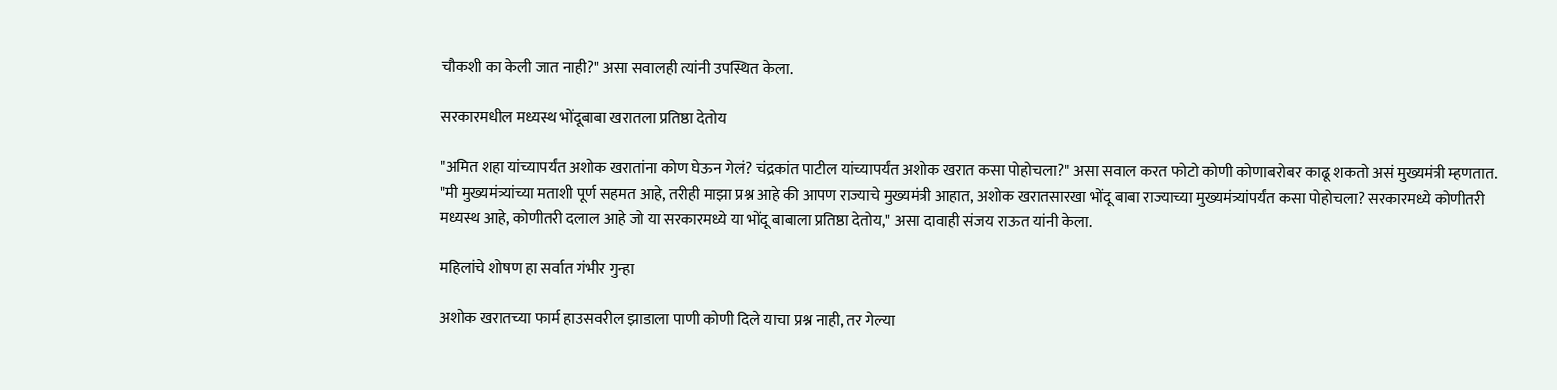चौकशी का केली जात नाही?" असा सवालही त्यांनी उपस्थित केला.

सरकारमधील मध्यस्थ भोंदूबाबा खरातला प्रतिष्ठा देतोय

"अमित शहा यांच्यापर्यंत अशोक खरातांना कोण घेऊन गेलं? चंद्रकांत पाटील यांच्यापर्यंत अशोक खरात कसा पोहोचला?" असा सवाल करत फोटो कोणी कोणाबरोबर काढू शकतो असं मुख्यमंत्री म्हणतात. "मी मुख्यमंत्र्यांच्या मताशी पूर्ण सहमत आहे, तरीही माझा प्रश्न आहे की आपण राज्याचे मुख्यमंत्री आहात, अशोक खरातसारखा भोंदू बाबा राज्याच्या मुख्यमंत्र्यांपर्यंत कसा पोहोचला? सरकारमध्ये कोणीतरी मध्यस्थ आहे, कोणीतरी दलाल आहे जो या सरकारमध्ये या भोंदू बाबाला प्रतिष्ठा देतोय," असा दावाही संजय राऊत यांनी केला.

महिलांचे शोषण हा सर्वात गंभीर गुन्हा

अशोक खरातच्‍या फार्म हाउसवरील झाडाला पाणी कोणी दिले याचा प्रश्न नाही, तर गेल्या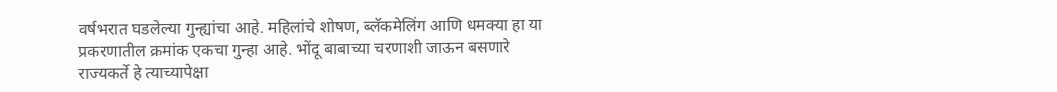वर्षभरात घडलेल्या गुन्ह्यांचा आहे. महिलांचे शोषण, ब्लॅकमेलिंग आणि धमक्या हा या प्रकरणातील क्रमांक एकचा गुन्हा आहे. भोंदू बाबाच्या चरणाशी जाऊन बसणारे राज्यकर्ते हे त्याच्यापेक्षा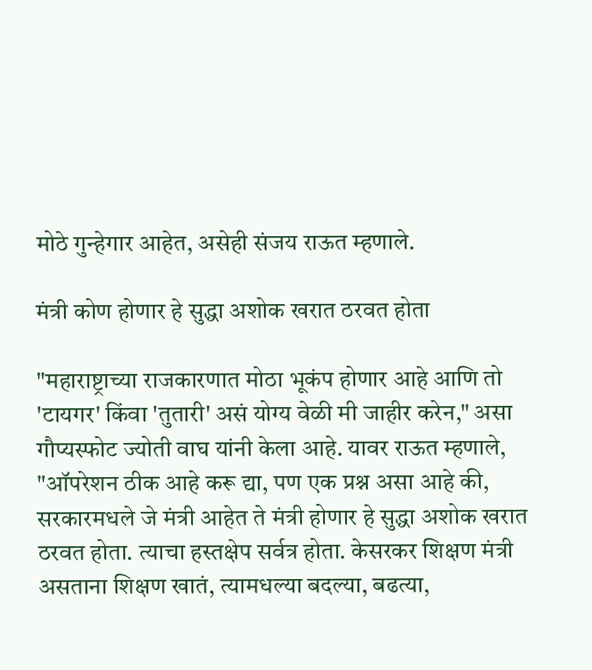मोठे गुन्हेगार आहेत, असेही संजय राऊत म्‍हणाले.

मंत्री कोण होणार हे सुद्धा अशोक खरात ठरवत होता

"महाराष्ट्राच्या राजकारणात मोठा भूकंप होणार आहे आणि तो 'टायगर' किंवा 'तुतारी' असं योग्य वेळी मी जाहीर करेन," असा गौप्यस्फोट ज्योती वाघ यांनी केला आहे. यावर राऊत म्‍हणाले, "ऑपरेशन ठीक आहे करू द्या, पण एक प्रश्न असा आहे की, सरकारमधले जे मंत्री आहेत ते मंत्री होणार हे सुद्धा अशोक खरात ठरवत होता. त्याचा हस्तक्षेप सर्वत्र होता. केसरकर शिक्षण मंत्री असताना शिक्षण खातं, त्यामधल्या बदल्या, बढत्या,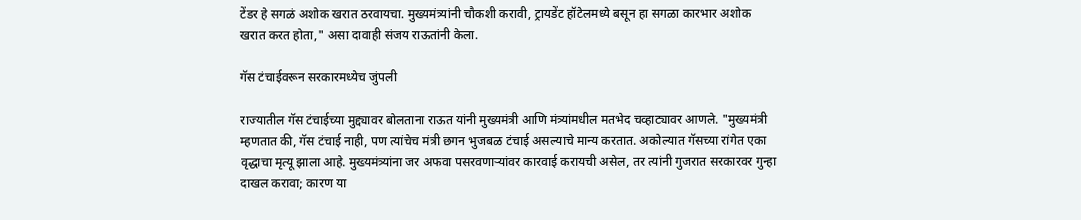टेंडर हे सगळं अशोक खरात ठरवायचा. मुख्यमंत्र्यांनी चौकशी करावी, ट्रायडेंट हॉटेलमध्ये बसून हा सगळा कारभार अशोक खरात करत होता," असा दावाही संजय राऊतांनी केला.

गॅस टंचाईवरून सरकारमध्येच जुंपली

राज्यातील गॅस टंचाईच्या मुद्द्यावर बोलताना राऊत यांनी मुख्यमंत्री आणि मंत्र्यांमधील मतभेद चव्हाट्यावर आणले. "मुख्यमंत्री म्हणतात की, गॅस टंचाई नाही, पण त्यांचेच मंत्री छगन भुजबळ टंचाई असल्याचे मान्य करतात. अकोल्यात गॅसच्या रांगेत एका वृद्धाचा मृत्यू झाला आहे. मुख्यमंत्र्यांना जर अफवा पसरवणाऱ्यांवर कारवाई करायची असेल, तर त्यांनी गुजरात सरकारवर गुन्हा दाखल करावा; कारण या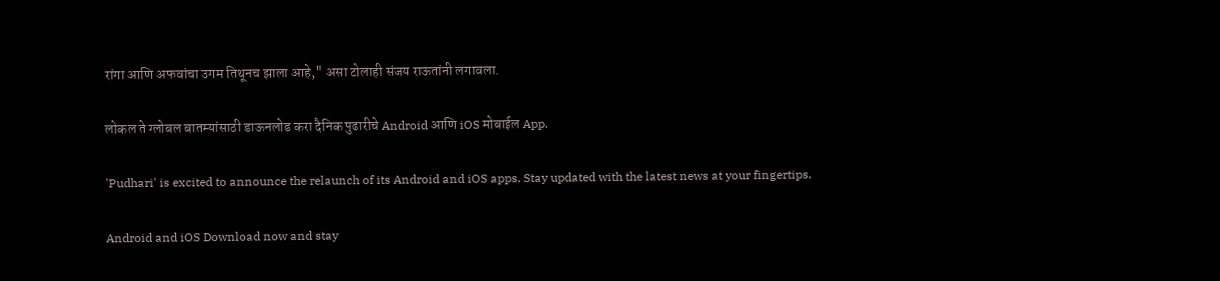रांगा आणि अफवांचा उगम तिथूनच झाला आहे," असा टोलाही संजय राऊतांनी लगावला.

लोकल ते ग्लोबल बातम्यांसाठी डाऊनलोड करा दैनिक पुढारीचे Android आणि iOS मोबाईल App.

'Pudhari' is excited to announce the relaunch of its Android and iOS apps. Stay updated with the latest news at your fingertips.

Android and iOS Download now and stay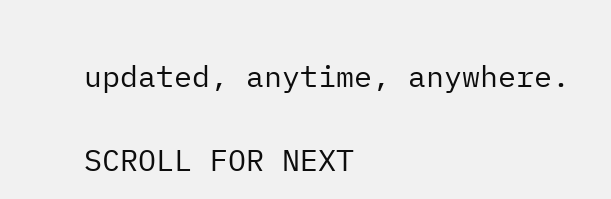updated, anytime, anywhere.

SCROLL FOR NEXT